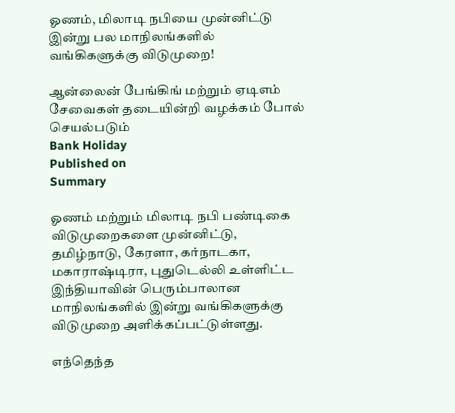ஓணம், மிலாடி நபியை முன்னிட்டு இன்று பல மாநிலங்களில் வங்கிகளுக்கு விடுமுறை!

ஆன்லைன் பேங்கிங் மற்றும் ஏடிஎம் சேவைகள் தடையின்றி வழக்கம் போல் செயல்படும்
Bank Holiday
Published on
Summary

ஓணம் மற்றும் மிலாடி நபி பண்டிகை விடுமுறைகளை முன்னிட்டு, தமிழ்நாடு, கேரளா, கர்நாடகா, மகாராஷ்டிரா, புதுடெல்லி உள்ளிட்ட இந்தியாவின் பெரும்பாலான மாநிலங்களில் இன்று வங்கிகளுக்கு விடுமுறை அளிக்கப்பட்டுள்ளது.

எந்தெந்த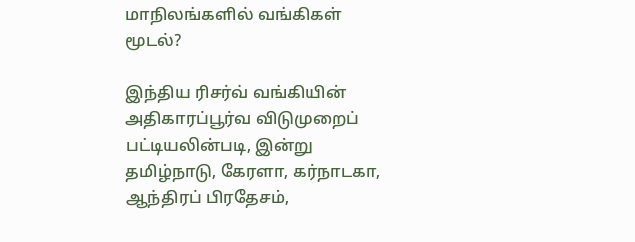மாநிலங்களில் வங்கிகள் மூடல்?

இந்திய ரிசர்வ் வங்கியின் அதிகாரப்பூர்வ விடுமுறைப் பட்டியலின்படி, இன்று தமிழ்நாடு, கேரளா, கர்நாடகா, ஆந்திரப் பிரதேசம்,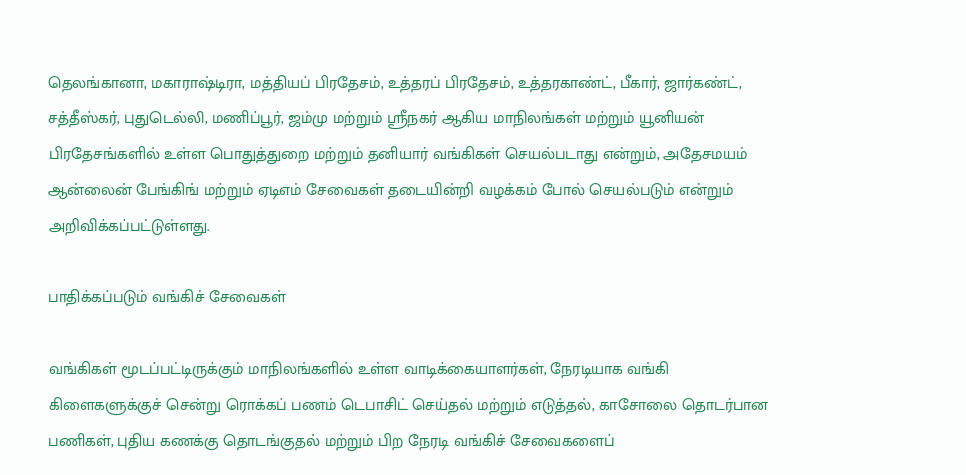தெலங்கானா, மகாராஷ்டிரா, மத்தியப் பிரதேசம், உத்தரப் பிரதேசம், உத்தரகாண்ட், பீகார், ஜார்கண்ட், சத்தீஸ்கர், புதுடெல்லி, மணிப்பூர், ஜம்மு மற்றும் ஸ்ரீநகர் ஆகிய மாநிலங்கள் மற்றும் யூனியன் பிரதேசங்களில் உள்ள பொதுத்துறை மற்றும் தனியார் வங்கிகள் செயல்படாது என்றும், அதேசமயம் ஆன்லைன் பேங்கிங் மற்றும் ஏடிஎம் சேவைகள் தடையின்றி வழக்கம் போல் செயல்படும் என்றும் அறிவிக்கப்பட்டுள்ளது.

பாதிக்கப்படும் வங்கிச் சேவைகள்

வங்கிகள் மூடப்பட்டிருக்கும் மாநிலங்களில் உள்ள வாடிக்கையாளர்கள், நேரடியாக வங்கி கிளைகளுக்குச் சென்று ரொக்கப் பணம் டெபாசிட் செய்தல் மற்றும் எடுத்தல், காசோலை தொடர்பான பணிகள், புதிய கணக்கு தொடங்குதல் மற்றும் பிற நேரடி வங்கிச் சேவைகளைப்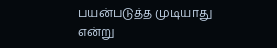பயன்படுத்த முடியாது என்று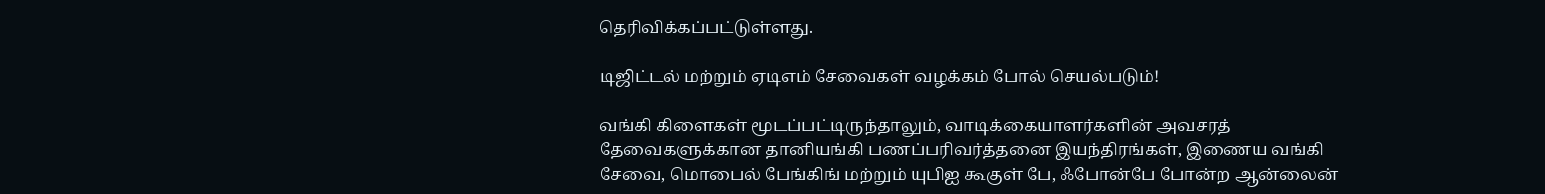தெரிவிக்கப்பட்டுள்ளது.

டிஜிட்டல் மற்றும் ஏடிஎம் சேவைகள் வழக்கம் போல் செயல்படும்!

வங்கி கிளைகள் மூடப்பட்டிருந்தாலும், வாடிக்கையாளர்களின் அவசரத் தேவைகளுக்கான தானியங்கி பணப்பரிவர்த்தனை இயந்திரங்கள், இணைய வங்கி சேவை, மொபைல் பேங்கிங் மற்றும் யுபிஐ கூகுள் பே, ஃபோன்பே போன்ற ஆன்லைன்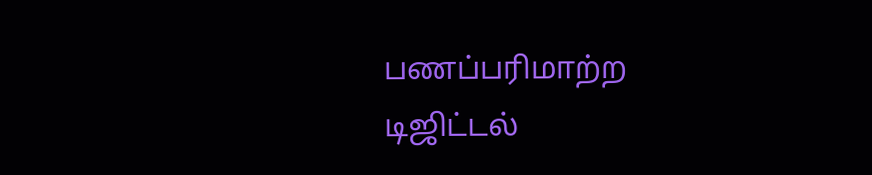பணப்பரிமாற்ற டிஜிட்டல்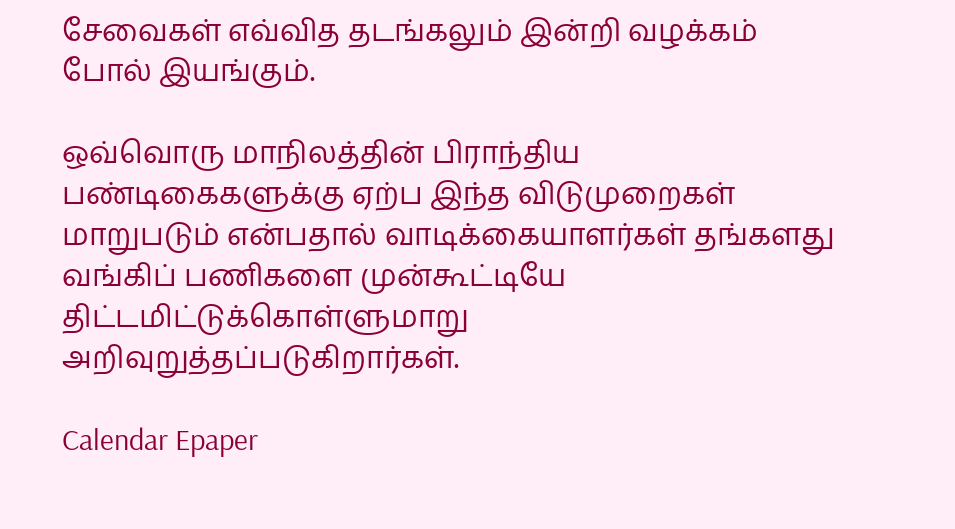சேவைகள் எவ்வித தடங்கலும் இன்றி வழக்கம் போல் இயங்கும்.

ஒவ்வொரு மாநிலத்தின் பிராந்திய பண்டிகைகளுக்கு ஏற்ப இந்த விடுமுறைகள் மாறுபடும் என்பதால் வாடிக்கையாளர்கள் தங்களது வங்கிப் பணிகளை முன்கூட்டியே திட்டமிட்டுக்கொள்ளுமாறு அறிவுறுத்தப்படுகிறார்கள்.

Calendar Epaper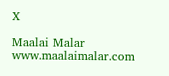X

Maalai Malar
www.maalaimalar.com